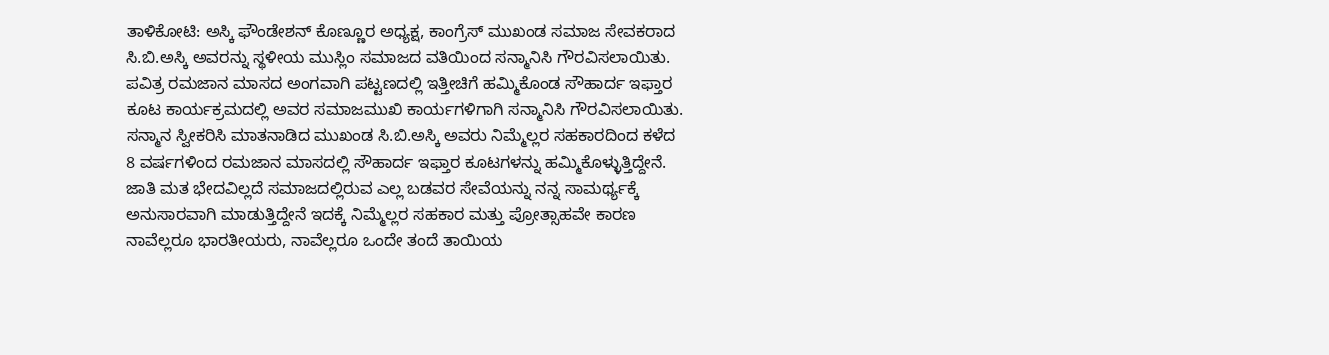ತಾಳಿಕೋಟಿ: ಅಸ್ಕಿ ಫೌಂಡೇಶನ್ ಕೊಣ್ಣೂರ ಅಧ್ಯಕ್ಷ, ಕಾಂಗ್ರೆಸ್ ಮುಖಂಡ ಸಮಾಜ ಸೇವಕರಾದ ಸಿ.ಬಿ.ಅಸ್ಕಿ ಅವರನ್ನು ಸ್ಥಳೀಯ ಮುಸ್ಲಿಂ ಸಮಾಜದ ವತಿಯಿಂದ ಸನ್ಮಾನಿಸಿ ಗೌರವಿಸಲಾಯಿತು. ಪವಿತ್ರ ರಮಜಾನ ಮಾಸದ ಅಂಗವಾಗಿ ಪಟ್ಟಣದಲ್ಲಿ ಇತ್ತೀಚಿಗೆ ಹಮ್ಮಿಕೊಂಡ ಸೌಹಾರ್ದ ಇಫ್ತಾರ ಕೂಟ ಕಾರ್ಯಕ್ರಮದಲ್ಲಿ ಅವರ ಸಮಾಜಮುಖಿ ಕಾರ್ಯಗಳಿಗಾಗಿ ಸನ್ಮಾನಿಸಿ ಗೌರವಿಸಲಾಯಿತು. ಸನ್ಮಾನ ಸ್ವೀಕರಿಸಿ ಮಾತನಾಡಿದ ಮುಖಂಡ ಸಿ.ಬಿ.ಅಸ್ಕಿ ಅವರು ನಿಮ್ಮೆಲ್ಲರ ಸಹಕಾರದಿಂದ ಕಳೆದ 8 ವರ್ಷಗಳಿಂದ ರಮಜಾನ ಮಾಸದಲ್ಲಿ ಸೌಹಾರ್ದ ಇಫ್ತಾರ ಕೂಟಗಳನ್ನು ಹಮ್ಮಿಕೊಳ್ಳುತ್ತಿದ್ದೇನೆ. ಜಾತಿ ಮತ ಭೇದವಿಲ್ಲದೆ ಸಮಾಜದಲ್ಲಿರುವ ಎಲ್ಲ ಬಡವರ ಸೇವೆಯನ್ನು ನನ್ನ ಸಾಮರ್ಥ್ಯಕ್ಕೆ ಅನುಸಾರವಾಗಿ ಮಾಡುತ್ತಿದ್ದೇನೆ ಇದಕ್ಕೆ ನಿಮ್ಮೆಲ್ಲರ ಸಹಕಾರ ಮತ್ತು ಪ್ರೋತ್ಸಾಹವೇ ಕಾರಣ ನಾವೆಲ್ಲರೂ ಭಾರತೀಯರು, ನಾವೆಲ್ಲರೂ ಒಂದೇ ತಂದೆ ತಾಯಿಯ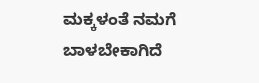ಮಕ್ಕಳಂತೆ ನಮಗೆ ಬಾಳಬೇಕಾಗಿದೆ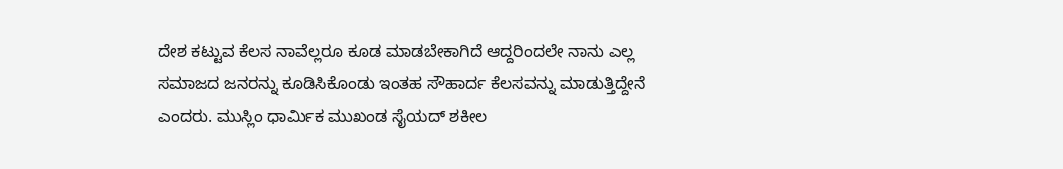ದೇಶ ಕಟ್ಟುವ ಕೆಲಸ ನಾವೆಲ್ಲರೂ ಕೂಡ ಮಾಡಬೇಕಾಗಿದೆ ಆದ್ದರಿಂದಲೇ ನಾನು ಎಲ್ಲ ಸಮಾಜದ ಜನರನ್ನು ಕೂಡಿಸಿಕೊಂಡು ಇಂತಹ ಸೌಹಾರ್ದ ಕೆಲಸವನ್ನು ಮಾಡುತ್ತಿದ್ದೇನೆ ಎಂದರು. ಮುಸ್ಲಿಂ ಧಾರ್ಮಿಕ ಮುಖಂಡ ಸೈಯದ್ ಶಕೀಲ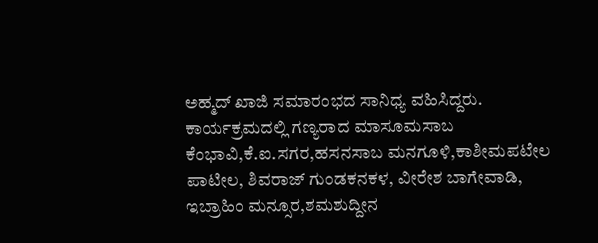ಅಹ್ಮದ್ ಖಾಜಿ ಸಮಾರಂಭದ ಸಾನಿಧ್ಯ ವಹಿಸಿದ್ದರು. ಕಾರ್ಯಕ್ರಮದಲ್ಲಿ ಗಣ್ಯರಾದ ಮಾಸೂಮಸಾಬ ಕೆಂಭಾವಿ,ಕೆ.ಐ.ಸಗರ,ಹಸನಸಾಬ ಮನಗೂಳಿ,ಕಾಶೀಮಪಟೇಲ ಪಾಟೀಲ, ಶಿವರಾಜ್ ಗುಂಡಕನಕಳ, ವೀರೇಶ ಬಾಗೇವಾಡಿ, ಇಬ್ರಾಹಿಂ ಮನ್ಸೂರ,ಶಮಶುದ್ದೀನ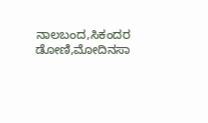ನಾಲಬಂದ,ಸಿಕಂದರ ಡೋಣಿ,ಮೋದಿನಸಾ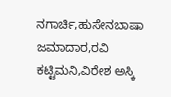ನಗಾರ್ಚಿ,ಹುಸೇನಬಾಷಾ ಜಮಾದಾರ,ರವಿ ಕಟ್ಟಿಮನಿ,ವಿರೇಶ ಅಸ್ಕಿ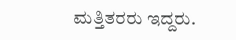ಮತ್ತಿತರರು ಇದ್ದರು.